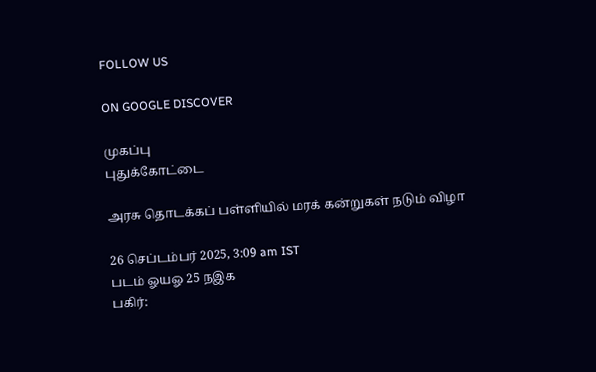FOLLOW US

ON GOOGLE DISCOVER

முகப்பு
புதுக்கோட்டை

அரசு தொடக்கப் பள்ளியில் மரக் கன்றுகள் நடும் விழா

26 செப்டம்பர் 2025, 3:09 am IST
படம் ஓயஓ 25 நஇக
பகிர்: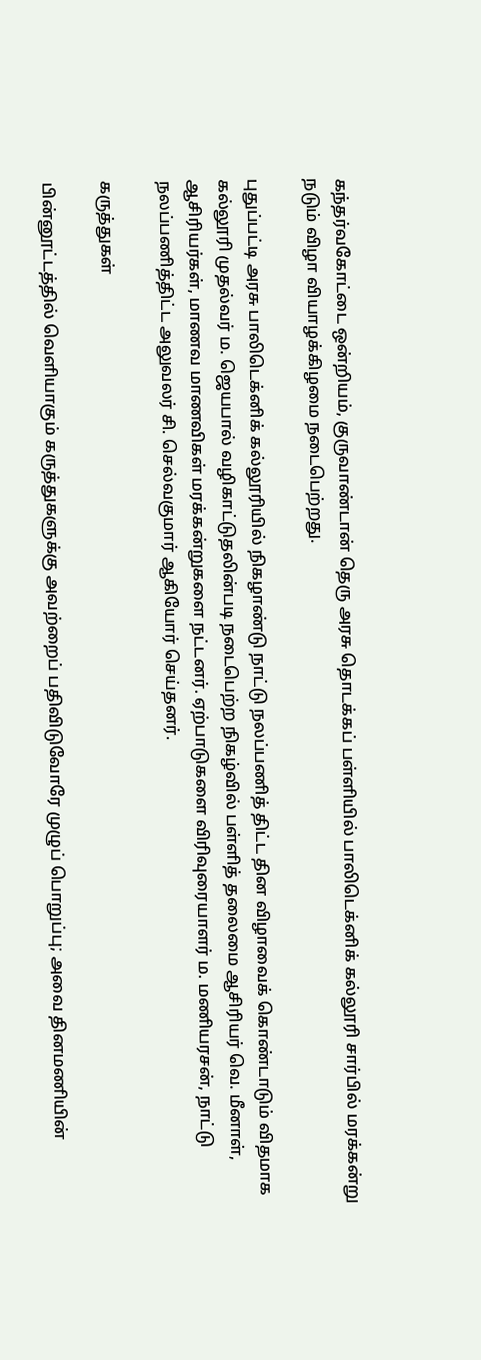கந்தர்வகோட்டை ஒன்றியம், குருவாண்டான் தெரு அரசு தொடக்கப் பள்ளியில் பாலிடெக்னிக் கல்லூரி சார்பில் மரக்கன்று நடும் விழா வியாழக்கிழமை நடைபெற்றது.

புதுப்பட்டி அரசு பாலிடெக்னிக் கல்லூரியில் நிகழாண்டு நாட்டு நலப்பணித் திட்ட தின விழாவைக் கொண்டாடும் விதமாக கல்லூரி முதல்வர் ம. ஜெயபால் வழிகாட்டுதலின்படி நடைபெற்ற நிகழ்வில் பள்ளித் தலைமை ஆசிரியர் வெ. மீனாள், ஆசிரியர்கள், மாணவ மாணவிகள் மரக்கன்றுகளை நட்டனர். ஏற்பாடுகளை விரிவுரையாளர் ம. மணியரசன், நாட்டு நலப்பணித்திட்ட அலுவலர் சி. செல்வகுமார் ஆகியோர் செய்தனர்.

கருத்துகள்

பின்னூட்டத்தில் வெளியாகும் கருத்துகளுக்கு அவற்றைப் பதிவிடுவோரே முழுப் பொறுப்பு; அவை தினமணியின்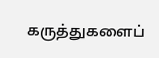கருத்துகளைப்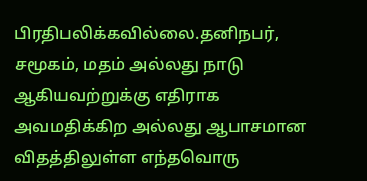பிரதிபலிக்கவில்லை.தனிநபர், சமூகம், மதம் அல்லது நாடு ஆகியவற்றுக்கு எதிராக அவமதிக்கிற அல்லது ஆபாசமான விதத்திலுள்ள எந்தவொரு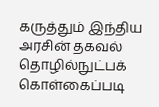கருத்தும் இந்திய அரசின் தகவல் தொழில்நுட்பக் கொள்கைப்படி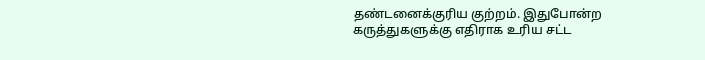தண்டனைக்குரிய குற்றம். இதுபோன்ற கருத்துகளுக்கு எதிராக உரிய சட்ட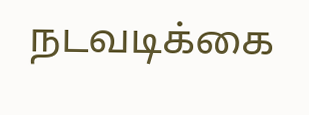நடவடிக்கை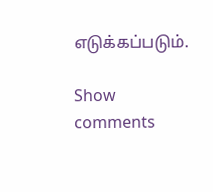எடுக்கப்படும்.

Show comments